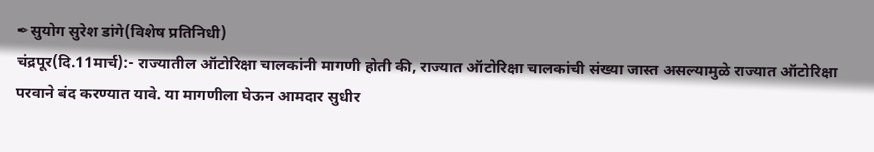✒सुयोग सुरेश डांगे(विशेष प्रतिनिधी)
चंद्रपूर(दि.11मार्च):- राज्यातील ऑटोरिक्षा चालकांनी मागणी होती की, राज्यात ऑटोरिक्षा चालकांची संख्या जास्त असल्यामुळे राज्यात ऑटोरिक्षा परवाने बंद करण्यात यावे. या मागणीला घेऊन आमदार सुधीर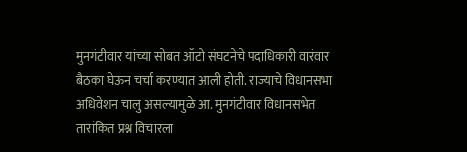मुनगंटीवार यांच्या सोबत ऑटो संघटनेचे पदाधिकारी वारंवार बैठका घेऊन चर्चा करण्यात आली होती. राज्याचे विधानसभा अधिवेशन चालु असल्यामुळे आ. मुनगंटीवार विधानसभेत तारांकित प्रश्न विचारला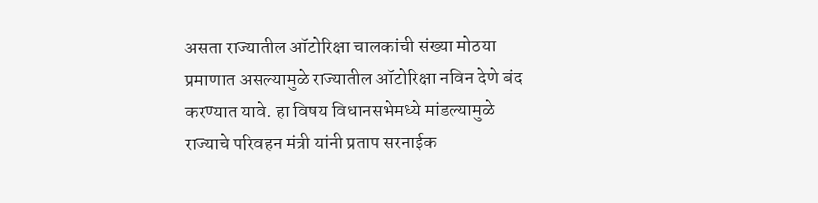असता राज्यातील ऑटोरिक्षा चालकांची संख्या मोठया प्रमाणात असल्यामुळे राज्यातील ऑटोरिक्षा नविन देणे बंद करण्यात यावे. हा विषय विधानसभेमध्ये मांडल्यामुळे राज्याचे परिवहन मंत्री यांनी प्रताप सरनाईक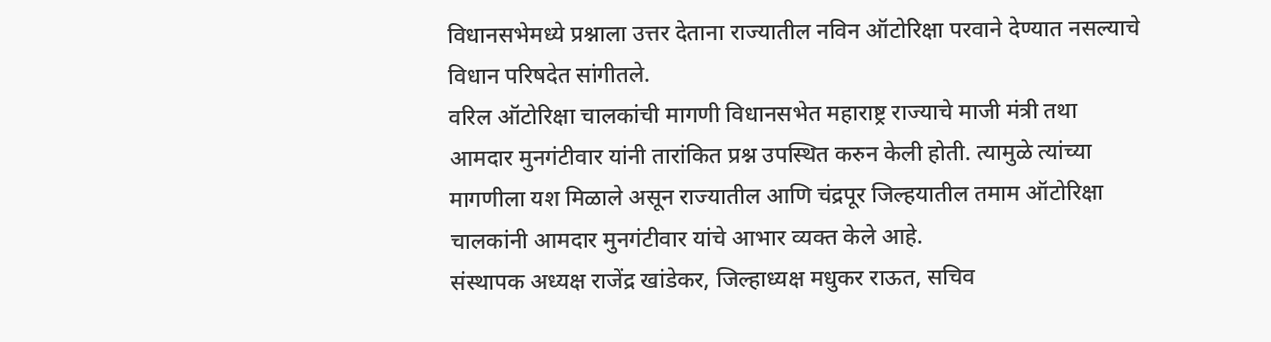विधानसभेमध्ये प्रश्नाला उत्तर देताना राज्यातील नविन ऑटोरिक्षा परवाने देण्यात नसल्याचे विधान परिषदेत सांगीतले.
वरिल ऑटोरिक्षा चालकांची मागणी विधानसभेत महाराष्ट्र राज्याचे माजी मंत्री तथा आमदार मुनगंटीवार यांनी तारांकित प्रश्न उपस्थित करुन केली होती. त्यामुळे त्यांच्या मागणीला यश मिळाले असून राज्यातील आणि चंद्रपूर जिल्हयातील तमाम ऑटोरिक्षा चालकांनी आमदार मुनगंटीवार यांचे आभार व्यक्त केले आहे.
संस्थापक अध्यक्ष राजेंद्र खांडेकर, जिल्हाध्यक्ष मधुकर राऊत, सचिव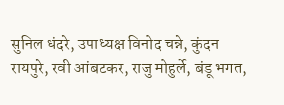सुनिल धंदरे, उपाध्यक्ष विनोद चन्ने, कुंदन रायपुरे, रवी आंबटकर, राजु मोहुर्ले, बंडू भगत,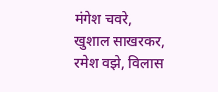मंगेश चवरे, खुशाल साखरकर, रमेश वझे, विलास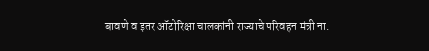बावणे व इतर ऑटोरिक्षा चालकांनी राज्याचे परिवहन मंत्री ना.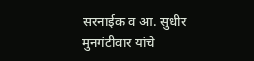सरनाईक व आ. सुधीर मुनगंटीवार यांचे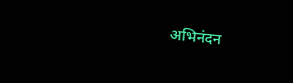अभिनंदन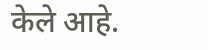केले आहे.